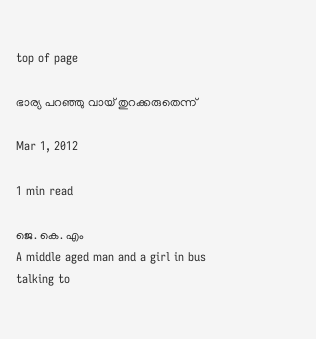top of page

ഭാര്യ പറഞ്ഞു വായ് തുറക്കരുതെന്ന്

Mar 1, 2012

1 min read

ജെ. കെ. എം
A middle aged man and a girl in bus talking to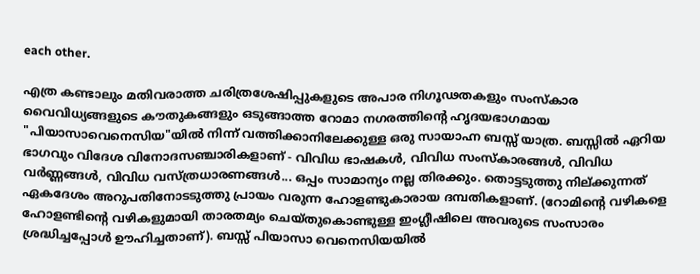each other.

എത്ര കണ്ടാലും മതിവരാത്ത ചരിത്രശേഷിപ്പുകളുടെ അപാര നിഗൂഢതകളും സംസ്കാര വൈവിധ്യങ്ങളുടെ കൗതുകങ്ങളും ഒടുങ്ങാത്ത റോമാ നഗരത്തിന്‍റെ ഹൃദയഭാഗമായ "പിയാസാവെനെസിയ"യില്‍ നിന്ന് വത്തിക്കാനിലേക്കുള്ള ഒരു സായാഹ്ന ബസ്സ് യാത്ര. ബസ്സില്‍ ഏറിയ ഭാഗവും വിദേശ വിനോദസഞ്ചാരികളാണ് - വിവിധ ഭാഷകള്‍, വിവിധ സംസ്കാരങ്ങള്‍, വിവിധ വര്‍ണ്ണങ്ങള്‍, വിവിധ വസ്ത്രധാരണങ്ങള്‍... ഒപ്പം സാമാന്യം നല്ല തിരക്കും. തൊട്ടടുത്തു നില്ക്കുന്നത് ഏകദേശം അറുപതിനോടടുത്തു പ്രായം വരുന്ന ഹോളണ്ടുകാരായ ദമ്പതികളാണ്. (റോമിന്‍റെ വഴികളെ ഹോളണ്ടിന്‍റെ വഴികളുമായി താരതമ്യം ചെയ്തുകൊണ്ടുള്ള ഇംഗ്ലീഷിലെ അവരുടെ സംസാരം ശ്രദ്ധിച്ചപ്പോള്‍ ഊഹിച്ചതാണ്). ബസ്സ് പിയാസാ വെനെസിയയില്‍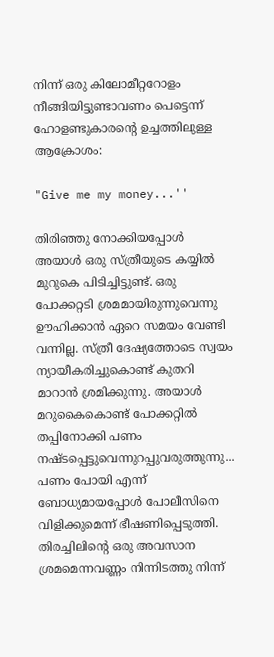നിന്ന് ഒരു കിലോമീറ്ററോളം നീങ്ങിയിട്ടുണ്ടാവണം പെട്ടെന്ന് ഹോളണ്ടുകാരന്‍റെ ഉച്ചത്തിലുള്ള ആക്രോശം:

"Give me my money...''

തിരിഞ്ഞു നോക്കിയപ്പോള്‍ അയാള്‍ ഒരു സ്ത്രീയുടെ കയ്യില്‍ മുറുകെ പിടിച്ചിട്ടുണ്ട്. ഒരു പോക്കറ്റടി ശ്രമമായിരുന്നുവെന്നു ഊഹിക്കാന്‍ ഏറെ സമയം വേണ്ടി വന്നില്ല. സ്ത്രീ ദേഷ്യത്തോടെ സ്വയം ന്യായീകരിച്ചുകൊണ്ട് കുതറി മാറാന്‍ ശ്രമിക്കുന്നു. അയാള്‍ മറുകൈകൊണ്ട് പോക്കറ്റില്‍ തപ്പിനോക്കി പണം നഷ്ടപ്പെട്ടുവെന്നുറപ്പുവരുത്തുന്നു... പണം പോയി എന്ന് ബോധ്യമായപ്പോള്‍ പോലീസിനെ വിളിക്കുമെന്ന് ഭീഷണിപ്പെടുത്തി. തിരച്ചിലിന്‍റെ ഒരു അവസാന ശ്രമമെന്നവണ്ണം നിന്നിടത്തു നിന്ന്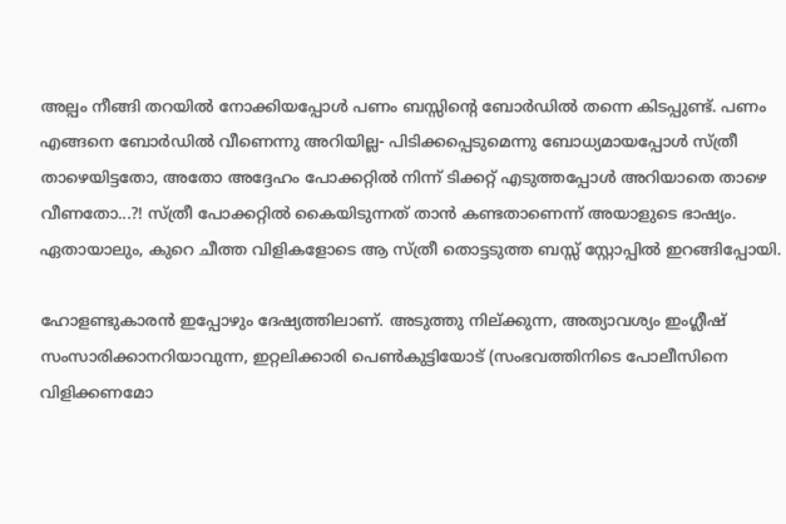അല്പം നീങ്ങി തറയില്‍ നോക്കിയപ്പോള്‍ പണം ബസ്സിന്‍റെ ബോര്‍ഡില്‍ തന്നെ കിടപ്പുണ്ട്. പണം എങ്ങനെ ബോര്‍ഡില്‍ വീണെന്നു അറിയില്ല- പിടിക്കപ്പെടുമെന്നു ബോധ്യമായപ്പോള്‍ സ്ത്രീ താഴെയിട്ടതോ, അതോ അദ്ദേഹം പോക്കറ്റില്‍ നിന്ന് ടിക്കറ്റ് എടുത്തപ്പോള്‍ അറിയാതെ താഴെ വീണതോ...?! സ്ത്രീ പോക്കറ്റില്‍ കൈയിടുന്നത് താന്‍ കണ്ടതാണെന്ന് അയാളുടെ ഭാഷ്യം. ഏതായാലും, കുറെ ചീത്ത വിളികളോടെ ആ സ്ത്രീ തൊട്ടടുത്ത ബസ്സ് സ്റ്റോപ്പില്‍ ഇറങ്ങിപ്പോയി.

ഹോളണ്ടുകാരന്‍ ഇപ്പോഴും ദേഷ്യത്തിലാണ്. അടുത്തു നില്ക്കുന്ന, അത്യാവശ്യം ഇംഗ്ലീഷ് സംസാരിക്കാനറിയാവുന്ന, ഇറ്റലിക്കാരി പെണ്‍കുട്ടിയോട് (സംഭവത്തിനിടെ പോലീസിനെ വിളിക്കണമോ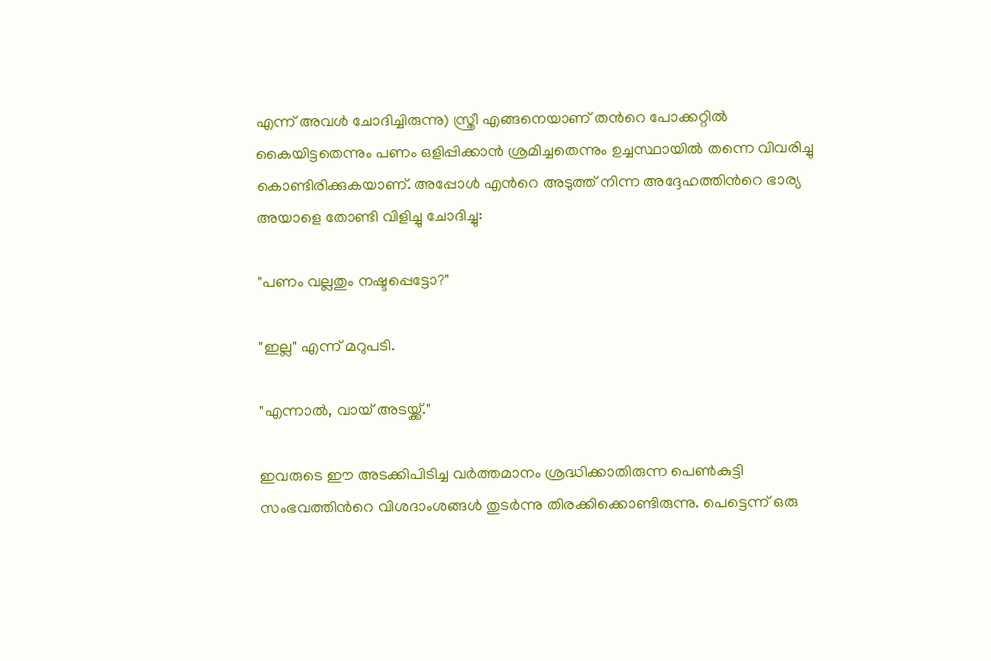എന്ന് അവള്‍ ചോദിച്ചിരുന്നു) സ്ത്രീ എങ്ങനെയാണ് തന്‍റെ പോക്കറ്റില്‍ കൈയിട്ടതെന്നും പണം ഒളിപ്പിക്കാന്‍ ശ്രമിച്ചതെന്നും ഉച്ചസ്ഥായില്‍ തന്നെ വിവരിച്ചു കൊണ്ടിരിക്കുകയാണ്. അപ്പോള്‍ എന്‍റെ അടുത്ത് നിന്ന അദ്ദേഹത്തിന്‍റെ ഭാര്യ അയാളെ തോണ്ടി വിളിച്ചു ചോദിച്ചു:

"പണം വല്ലതും നഷ്ടപ്പെട്ടോ?"

"ഇല്ല" എന്ന് മറുപടി.

"എന്നാല്‍, വായ് അടയ്ക്ക്."

ഇവരുടെ ഈ അടക്കിപിടിച്ച വര്‍ത്തമാനം ശ്രദ്ധിക്കാതിരുന്ന പെണ്‍കുട്ടി സംഭവത്തിന്‍റെ വിശദാംശങ്ങള്‍ തുടര്‍ന്നു തിരക്കിക്കൊണ്ടിരുന്നു. പെട്ടെന്ന് ഒരു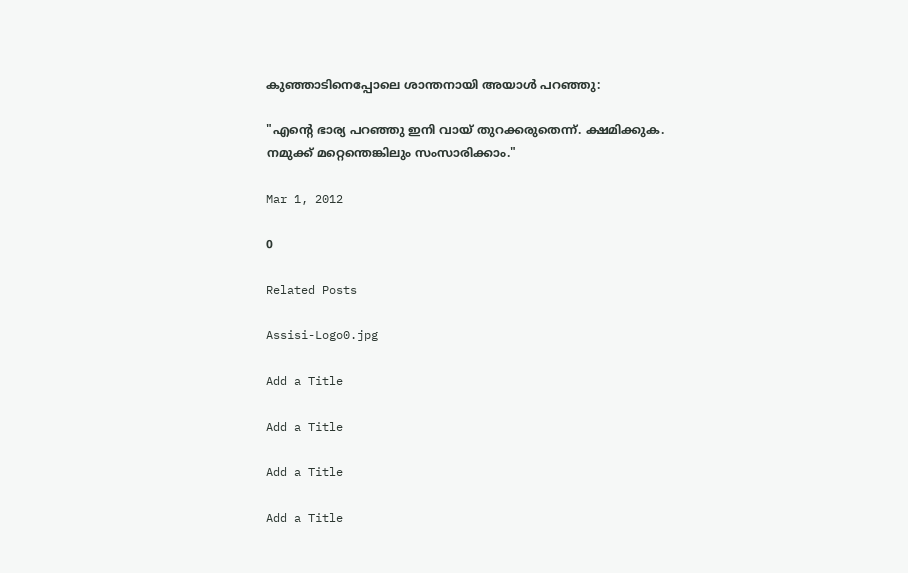കുഞ്ഞാടിനെപ്പോലെ ശാന്തനായി അയാള്‍ പറഞ്ഞു:

"എന്‍റെ ഭാര്യ പറഞ്ഞു ഇനി വായ് തുറക്കരുതെന്ന്. ക്ഷമിക്കുക. നമുക്ക് മറ്റെന്തെങ്കിലും സംസാരിക്കാം."

Mar 1, 2012

0

Related Posts

Assisi-Logo0.jpg

Add a Title

Add a Title

Add a Title

Add a Title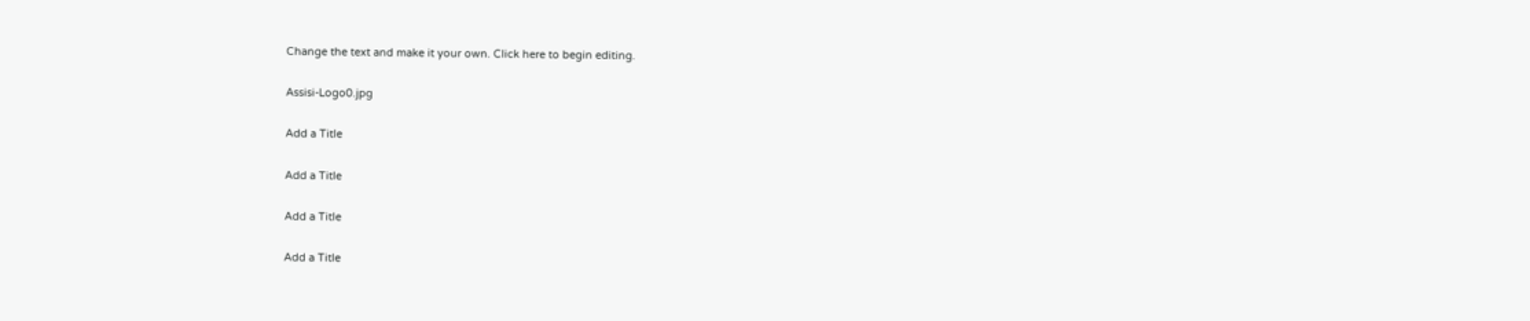Change the text and make it your own. Click here to begin editing.

Assisi-Logo0.jpg

Add a Title

Add a Title

Add a Title

Add a Title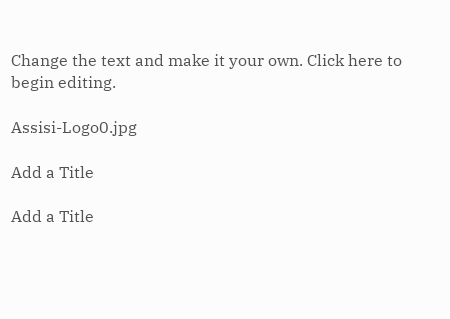Change the text and make it your own. Click here to begin editing.

Assisi-Logo0.jpg

Add a Title

Add a Title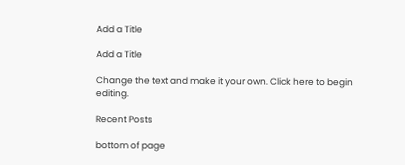Add a Title

Add a Title

Change the text and make it your own. Click here to begin editing.

Recent Posts

bottom of page